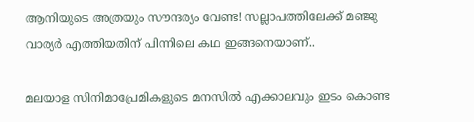ആനിയുടെ അത്രയും സൗന്ദര്യം വേണ്ട! സല്ലാപത്തിലേക്ക് മഞ്ജു വാര്യര്‍ എത്തിയതിന് പിന്നിലെ കഥ ഇങ്ങനെയാണ്..

മലയാള സിനിമാപ്രേമികളുടെ മനസില്‍ എക്കാലവും ഇടം കൊണ്ട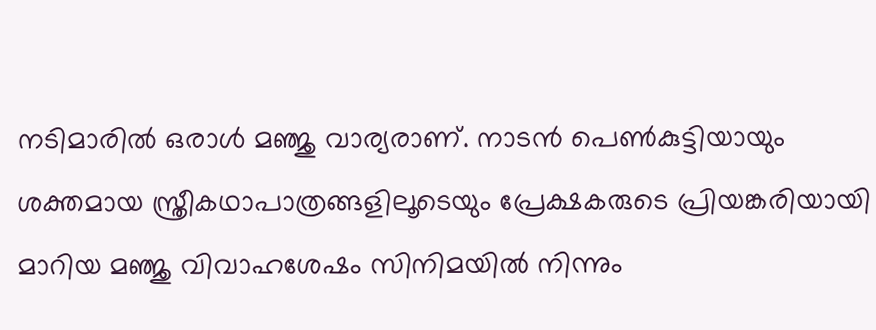നടിമാരില്‍ ഒരാള്‍ മഞ്ജു വാര്യരാണ്. നാടന്‍ പെണ്‍കുട്ടിയായും ശക്തമായ സ്ത്രീകഥാപാത്രങ്ങളിലൂടെയും പ്രേക്ഷകരുടെ പ്രിയങ്കരിയായി മാറിയ മഞ്ജു വിവാഹശേഷം സിനിമയില്‍ നിന്നും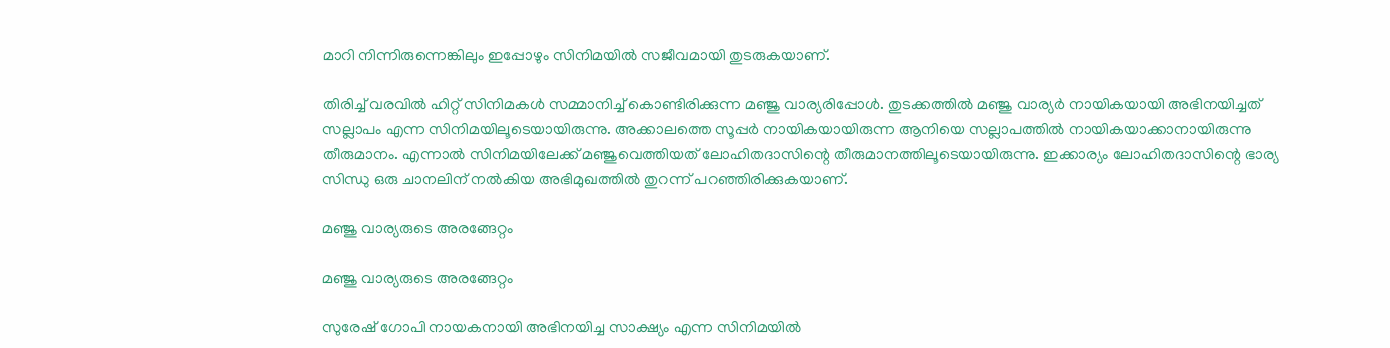മാറി നിന്നിരുന്നെങ്കിലും ഇപ്പോഴും സിനിമയില്‍ സജീവമായി തുടരുകയാണ്.

തിരിച്ച് വരവില്‍ ഹിറ്റ് സിനിമകള്‍ സമ്മാനിച്ച് കൊണ്ടിരിക്കുന്ന മഞ്ജു വാര്യരിപ്പോള്‍. തുടക്കത്തില്‍ മഞ്ജു വാര്യര്‍ നായികയായി അഭിനയിച്ചത് സല്ലാപം എന്ന സിനിമയിലൂടെയായിരുന്നു. അക്കാലത്തെ സൂപ്പര്‍ നായികയായിരുന്ന ആനിയെ സല്ലാപത്തില്‍ നായികയാക്കാനായിരുന്നു തീരുമാനം. എന്നാല്‍ സിനിമയിലേക്ക് മഞ്ജുവെത്തിയത് ലോഹിതദാസിന്റെ തീരുമാനത്തിലൂടെയായിരുന്നു. ഇക്കാര്യം ലോഹിതദാസിന്റെ ഭാര്യ സിന്ധു ഒരു ചാനലിന് നല്‍കിയ അഭിമുഖത്തില്‍ തുറന്ന് പറഞ്ഞിരിക്കുകയാണ്.

മഞ്ജു വാര്യരുടെ അരങ്ങേറ്റം

മഞ്ജു വാര്യരുടെ അരങ്ങേറ്റം

സുരേഷ് ഗോപി നായകനായി അഭിനയിച്ച സാക്ഷ്യം എന്ന സിനിമയില്‍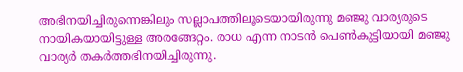അഭിനയിച്ചിരുന്നെങ്കിലും സല്ലാപത്തിലൂടെയായിരുന്നു മഞ്ജു വാര്യരുടെ നായികയായിട്ടുള്ള അരങ്ങേറ്റം. രാധ എന്ന നാടന്‍ പെണ്‍കുട്ടിയായി മഞ്ജു വാര്യര്‍ തകര്‍ത്തഭിനയിച്ചിരുന്നു.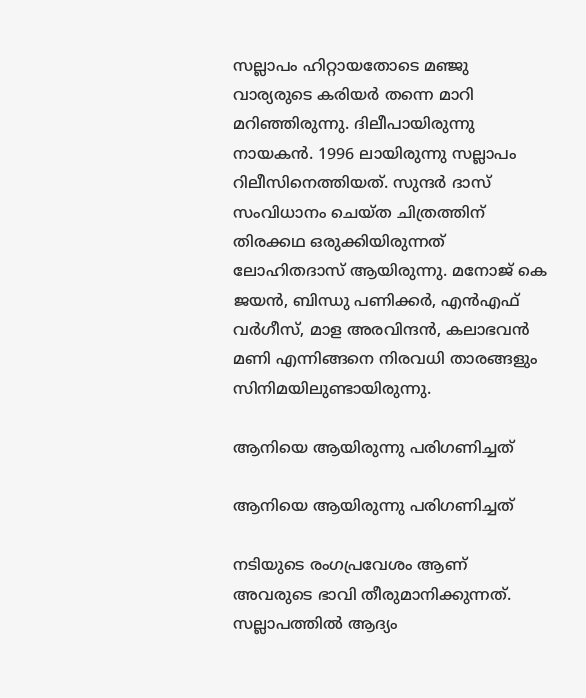സല്ലാപം ഹിറ്റായതോടെ മഞ്ജു വാര്യരുടെ കരിയര്‍ തന്നെ മാറി മറിഞ്ഞിരുന്നു. ദിലീപായിരുന്നു നായകന്‍. 1996 ലായിരുന്നു സല്ലാപം റിലീസിനെത്തിയത്. സുന്ദര്‍ ദാസ് സംവിധാനം ചെയ്ത ചിത്രത്തിന് തിരക്കഥ ഒരുക്കിയിരുന്നത് ലോഹിതദാസ് ആയിരുന്നു. മനോജ് കെ ജയന്‍, ബിന്ധു പണിക്കര്‍, എന്‍എഫ് വര്‍ഗീസ്, മാള അരവിന്ദന്‍, കലാഭവന്‍ മണി എന്നിങ്ങനെ നിരവധി താരങ്ങളും സിനിമയിലുണ്ടായിരുന്നു.

ആനിയെ ആയിരുന്നു പരിഗണിച്ചത്

ആനിയെ ആയിരുന്നു പരിഗണിച്ചത്

നടിയുടെ രംഗപ്രവേശം ആണ് അവരുടെ ഭാവി തീരുമാനിക്കുന്നത്. സല്ലാപത്തില്‍ ആദ്യം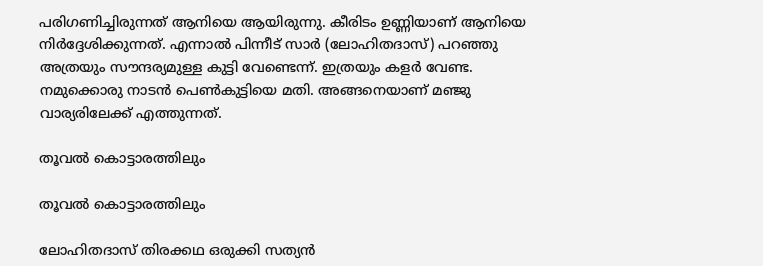പരിഗണിച്ചിരുന്നത് ആനിയെ ആയിരുന്നു. കീരിടം ഉണ്ണിയാണ് ആനിയെ നിര്‍ദ്ദേശിക്കുന്നത്. എന്നാല്‍ പിന്നീട് സാര്‍ (ലോഹിതദാസ്) പറഞ്ഞു അത്രയും സൗന്ദര്യമുള്ള കുട്ടി വേണ്ടെന്ന്. ഇത്രയും കളര്‍ വേണ്ട. നമുക്കൊരു നാടന്‍ പെണ്‍കുട്ടിയെ മതി. അങ്ങനെയാണ് മഞ്ജു വാര്യരിലേക്ക് എത്തുന്നത്.

തൂവല്‍ കൊട്ടാരത്തിലും

തൂവല്‍ കൊട്ടാരത്തിലും

ലോഹിതദാസ് തിരക്കഥ ഒരുക്കി സത്യന്‍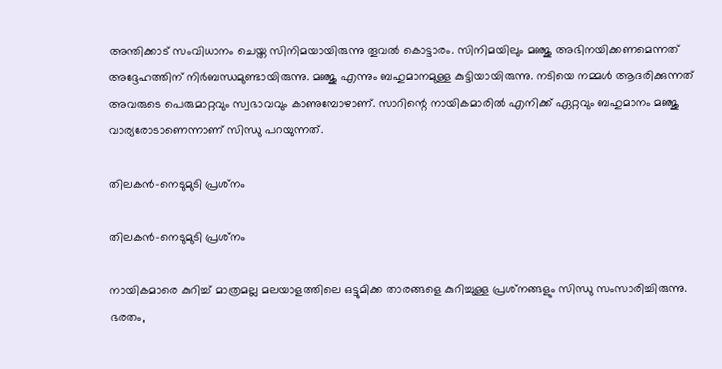അന്തിക്കാട് സംവിധാനം ചെയ്ത സിനിമയായിരുന്നു തൂവല്‍ കൊട്ടാരം. സിനിമയിലും മഞ്ജു അഭിനയിക്കണമെന്നത് അദ്ദേഹത്തിന് നിര്‍ബന്ധമുണ്ടായിരുന്നു. മഞ്ജു എന്നും ബഹുമാനമുള്ള കുട്ടിയായിരുന്നു. നടിയെ നമ്മള്‍ ആദരിക്കുന്നത് അവരുടെ പെരുമാറ്റവും സ്വഭാവവും കാണുമ്പോഴാണ്. സാറിന്റെ നായികമാരില്‍ എനിക്ക് ഏറ്റവും ബഹുമാനം മഞ്ജു വാര്യരോടാണെന്നാണ് സിന്ധു പറയുന്നത്.

തിലകന്‍-നെടുമുടി പ്രശ്‌നം

തിലകന്‍-നെടുമുടി പ്രശ്‌നം

നായികമാരെ കുറിച്ച് മാത്രമല്ല മലയാളത്തിലെ ഒട്ടുമിക്ക താരങ്ങളെ കുറിച്ചുള്ള പ്രശ്‌നങ്ങളും സിന്ധു സംസാരിച്ചിരുന്നു. ഭരതം,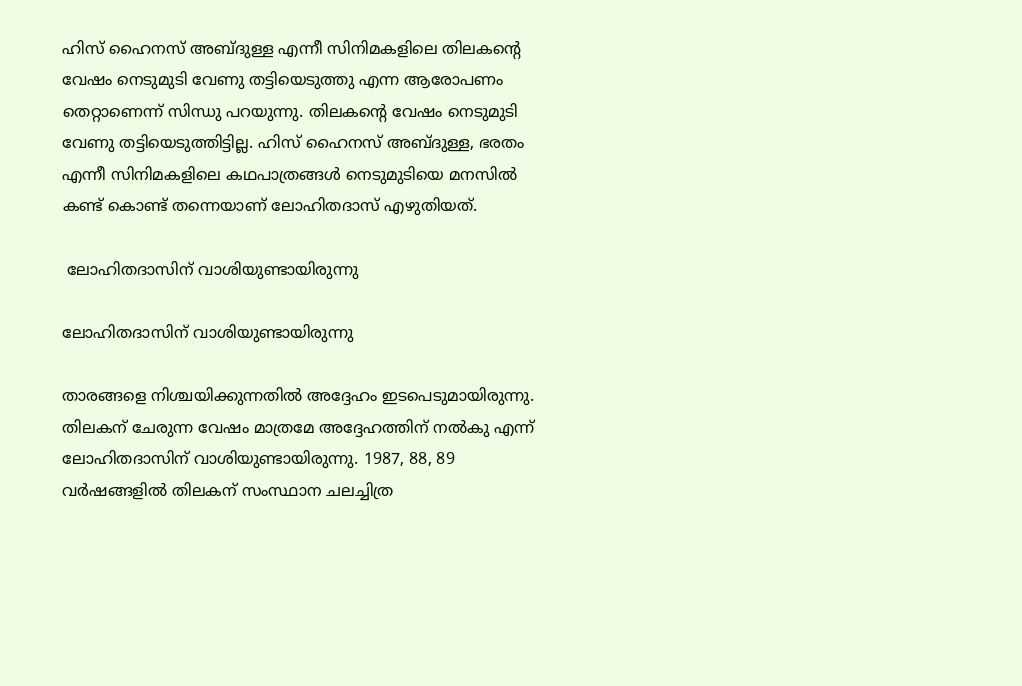ഹിസ് ഹൈനസ് അബ്ദുള്ള എന്നീ സിനിമകളിലെ തിലകന്റെ വേഷം നെടുമുടി വേണു തട്ടിയെടുത്തു എന്ന ആരോപണം തെറ്റാണെന്ന് സിന്ധു പറയുന്നു. തിലകന്റെ വേഷം നെടുമുടി വേണു തട്ടിയെടുത്തിട്ടില്ല. ഹിസ് ഹൈനസ് അബ്ദുള്ള, ഭരതം എന്നീ സിനിമകളിലെ കഥപാത്രങ്ങള്‍ നെടുമുടിയെ മനസില്‍
കണ്ട് കൊണ്ട് തന്നെയാണ് ലോഹിതദാസ് എഴുതിയത്.

 ലോഹിതദാസിന് വാശിയുണ്ടായിരുന്നു

ലോഹിതദാസിന് വാശിയുണ്ടായിരുന്നു

താരങ്ങളെ നിശ്ചയിക്കുന്നതില്‍ അദ്ദേഹം ഇടപെടുമായിരുന്നു. തിലകന് ചേരുന്ന വേഷം മാത്രമേ അദ്ദേഹത്തിന് നല്‍കു എന്ന് ലോഹിതദാസിന് വാശിയുണ്ടായിരുന്നു. 1987, 88, 89 വര്‍ഷങ്ങളില്‍ തിലകന് സംസ്ഥാന ചലച്ചിത്ര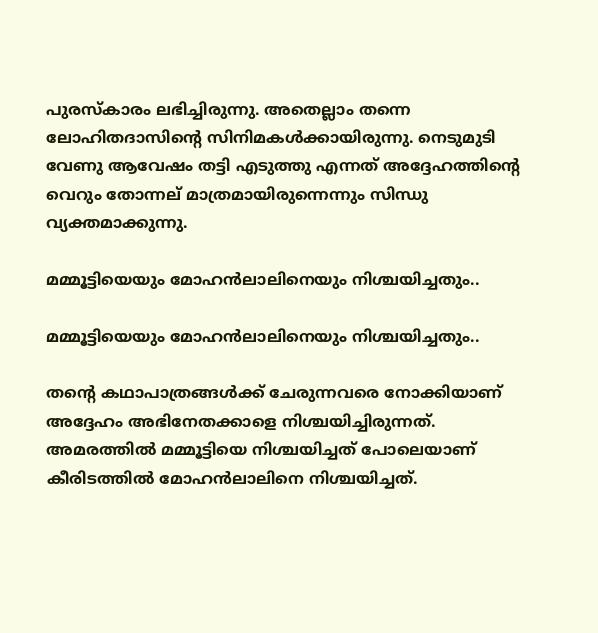പുരസ്‌കാരം ലഭിച്ചിരുന്നു. അതെല്ലാം തന്നെ ലോഹിതദാസിന്റെ സിനിമകള്‍ക്കായിരുന്നു. നെടുമുടി വേണു ആവേഷം തട്ടി എടുത്തു എന്നത് അദ്ദേഹത്തിന്റെ വെറും തോന്നല് മാത്രമായിരുന്നെന്നും സിന്ധു വ്യക്തമാക്കുന്നു.

മമ്മൂട്ടിയെയും മോഹന്‍ലാലിനെയും നിശ്ചയിച്ചതും..

മമ്മൂട്ടിയെയും മോഹന്‍ലാലിനെയും നിശ്ചയിച്ചതും..

തന്റെ കഥാപാത്രങ്ങള്‍ക്ക് ചേരുന്നവരെ നോക്കിയാണ് അദ്ദേഹം അഭിനേതക്കാളെ നിശ്ചയിച്ചിരുന്നത്. അമരത്തില്‍ മമ്മൂട്ടിയെ നിശ്ചയിച്ചത് പോലെയാണ് കീരിടത്തില്‍ മോഹന്‍ലാലിനെ നിശ്ചയിച്ചത്.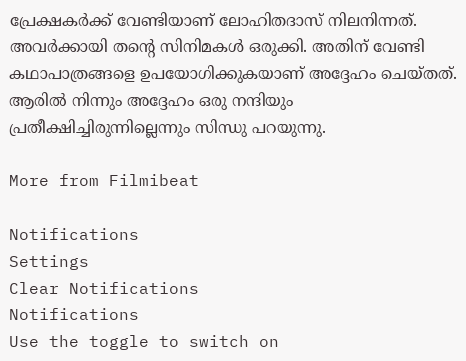പ്രേക്ഷകര്‍ക്ക് വേണ്ടിയാണ് ലോഹിതദാസ് നിലനിന്നത്. അവര്‍ക്കായി തന്റെ സിനിമകള്‍ ഒരുക്കി. അതിന് വേണ്ടി കഥാപാത്രങ്ങളെ ഉപയോഗിക്കുകയാണ് അദ്ദേഹം ചെയ്തത്. ആരില്‍ നിന്നും അദ്ദേഹം ഒരു നന്ദിയും പ്രതീക്ഷിച്ചിരുന്നില്ലെന്നും സിന്ധു പറയുന്നു.

More from Filmibeat

Notifications
Settings
Clear Notifications
Notifications
Use the toggle to switch on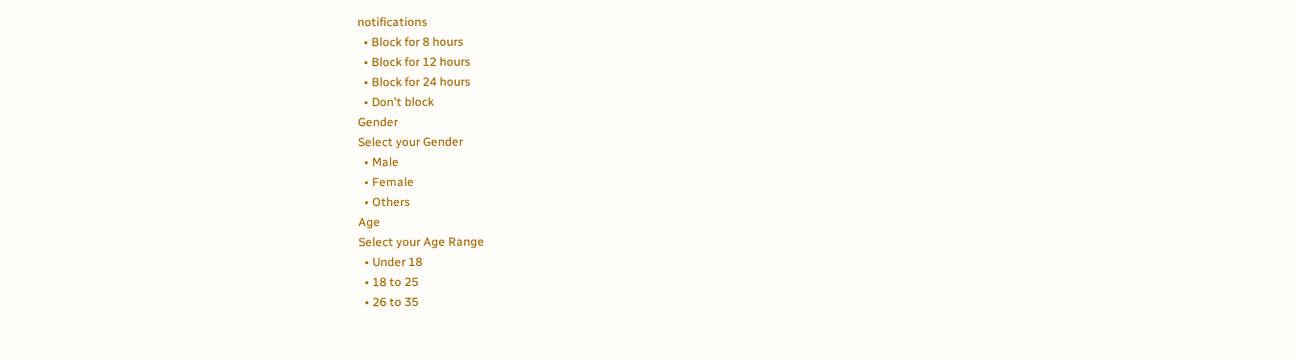notifications
  • Block for 8 hours
  • Block for 12 hours
  • Block for 24 hours
  • Don't block
Gender
Select your Gender
  • Male
  • Female
  • Others
Age
Select your Age Range
  • Under 18
  • 18 to 25
  • 26 to 35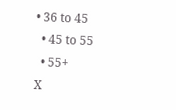• 36 to 45
  • 45 to 55
  • 55+
X